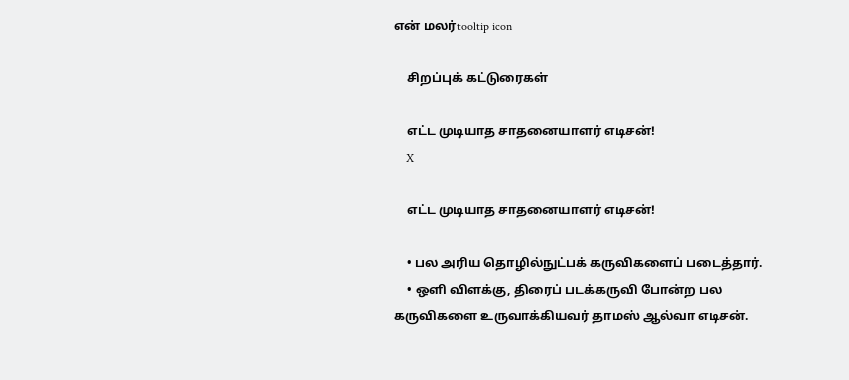என் மலர்tooltip icon

    சிறப்புக் கட்டுரைகள்

    எட்ட முடியாத சாதனையாளர் எடிசன்!
    X

    எட்ட முடியாத சாதனையாளர் எடிசன்!

    • பல அரிய தொழில்நுட்பக் கருவிகளைப் படைத்தார்.
    • ஒளி விளக்கு, திரைப் படக்கருவி போன்ற பல கருவிகளை உருவாக்கியவர் தாமஸ் ஆல்வா எடிசன்.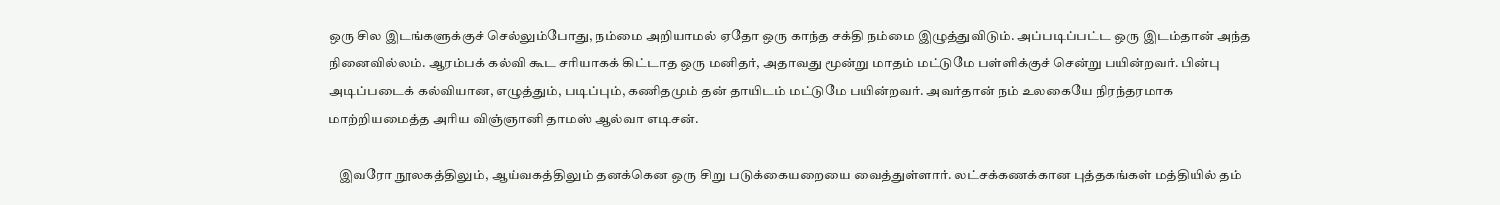ஒரு சில இடங்களுக்குச் செல்லும்போது, நம்மை அறியாமல் ஏதோ ஒரு காந்த சக்தி நம்மை இழுத்துவிடும். அப்படிப்பட்ட ஒரு இடம்தான் அந்த நினைவில்லம். ஆரம்பக் கல்வி கூட சரியாகக் கிட்டாத ஒரு மனிதர், அதாவது மூன்று மாதம் மட்டுமே பள்ளிக்குச் சென்று பயின்றவர். பின்பு அடிப்படைக் கல்வியான, எழுத்தும், படிப்பும், கணிதமும் தன் தாயிடம் மட்டுமே பயின்றவர். அவர்தான் நம் உலகையே நிரந்தரமாக மாற்றியமைத்த அரிய விஞ்ஞானி தாமஸ் ஆல்வா எடிசன்.

    இவரோ நூலகத்திலும், ஆய்வகத்திலும் தனக்கென ஒரு சிறு படுக்கையறையை வைத்துள்ளார். லட்சக்கணக்கான புத்தகங்கள் மத்தியில் தம்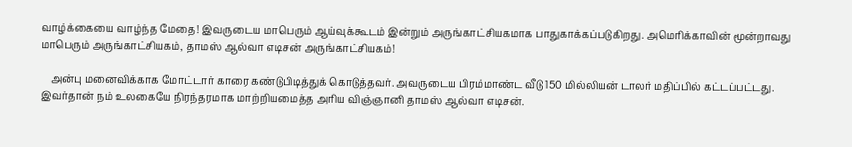வாழ்க்கையை வாழ்ந்த மேதை! இவருடைய மாபெரும் ஆய்வுக்கூடம் இன்றும் அருங்காட்சியகமாக பாதுகாக்கப்படுகிறது. அமெரிக்காவின் மூன்றாவது மாபெரும் அருங்காட்சியகம், தாமஸ் ஆல்வா எடிசன் அருங்காட்சியகம்!

    அன்பு மனைவிக்காக மோட்டார் காரை கண்டுபிடித்துக் கொடுத்தவர். அவருடைய பிரம்மாண்ட வீடு 150 மில்லியன் டாலர் மதிப்பில் கட்டப்பட்டது. இவர்தான் நம் உலகையே நிரந்தரமாக மாற்றியமைத்த அரிய விஞ்ஞானி தாமஸ் ஆல்வா எடிசன்.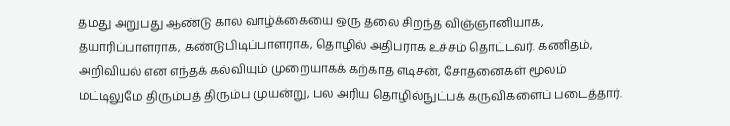தமது அறுபது ஆண்டு கால வாழ்க்கையை ஒரு தலை சிறந்த விஞ்ஞானியாக, தயாரிப்பாளராக, கண்டுபிடிப்பாளராக, தொழில் அதிபராக உச்சம் தொட்டவர். கணிதம், அறிவியல் என எந்தக் கல்வியும் முறையாகக் கற்காத எடிசன், சோதனைகள் மூலம் மட்டிலுமே திரும்பத் திரும்ப முயன்று, பல அரிய தொழில்நுட்பக் கருவிகளைப் படைத்தார்.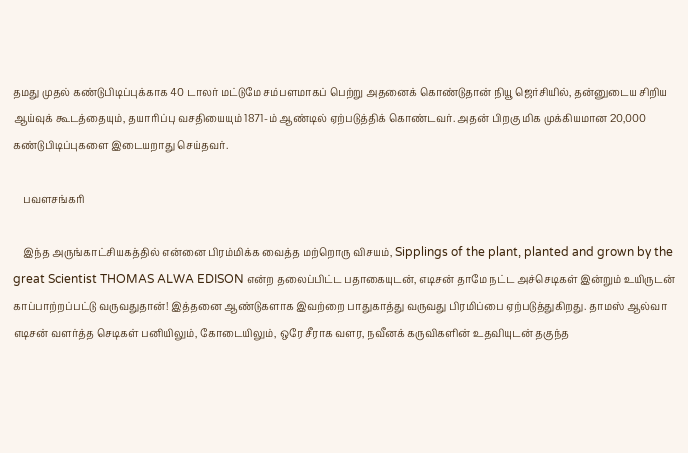தமது முதல் கண்டுபிடிப்புக்காக 40 டாலர் மட்டுமே சம்பளமாகப் பெற்று அதனைக் கொண்டுதான் நியூ ஜெர்சியில், தன்னுடைய சிறிய ஆய்வுக் கூடத்தையும், தயாரிப்பு வசதியையும் 1871-ம் ஆண்டில் ஏற்படுத்திக் கொண்டவர். அதன் பிறகு மிக முக்கியமான 20,000 கண்டுபிடிப்புகளை இடையறாது செய்தவர்.

    பவளசங்கரி

    இந்த அருங்காட்சியகத்தில் என்னை பிரம்மிக்க வைத்த மற்றொரு விசயம், Sipplings of the plant, planted and grown by the great Scientist THOMAS ALWA EDISON என்ற தலைப்பிட்ட பதாகையுடன், எடிசன் தாமே நட்ட அச்செடிகள் இன்றும் உயிருடன் காப்பாற்றப்பட்டு வருவதுதான்! இத்தனை ஆண்டுகளாக இவற்றை பாதுகாத்து வருவது பிரமிப்பை ஏற்படுத்துகிறது. தாமஸ் ஆல்வா எடிசன் வளர்த்த செடிகள் பனியிலும், கோடையிலும், ஒரே சீராக வளர, நவீனக் கருவிகளின் உதவியுடன் தகுந்த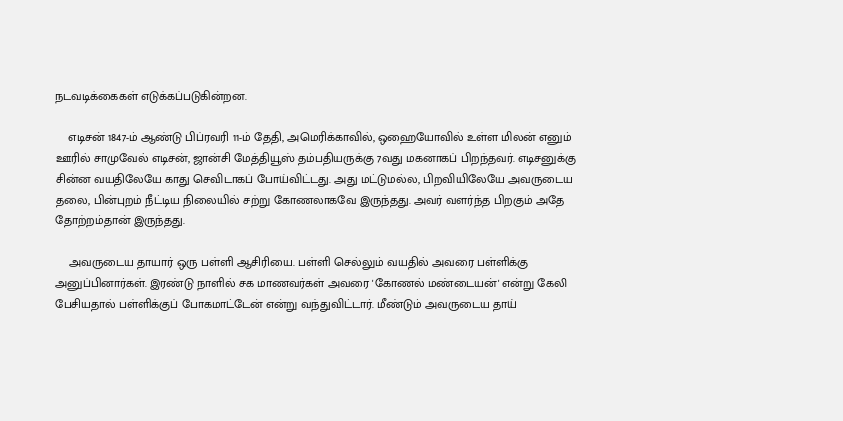நடவடிக்கைகள் எடுக்கப்படுகின்றன.

    எடிசன் 1847-ம் ஆண்டு பிப்ரவரி 11-ம் தேதி, அமெரிக்காவில், ஒஹையோவில் உள்ள மிலன் எனும் ஊரில் சாமுவேல் எடிசன், ஜான்சி மேத்தியூஸ் தம்பதியருக்கு 7வது மகனாகப் பிறந்தவர். எடிசனுக்கு சின்ன வயதிலேயே காது செவிடாகப் போய்விட்டது. அது மட்டுமல்ல, பிறவியிலேயே அவருடைய தலை, பின்புறம் நீட்டிய நிலையில் சற்று கோணலாகவே இருந்தது. அவர் வளர்ந்த பிறகும் அதே தோற்றம்தான் இருந்தது.

    அவருடைய தாயார் ஒரு பள்ளி ஆசிரியை. பள்ளி செல்லும் வயதில் அவரை பள்ளிக்கு அனுப்பினார்கள். இரண்டு நாளில் சக மாணவர்கள் அவரை 'கோணல் மண்டையன்' என்று கேலி பேசியதால் பள்ளிக்குப் போகமாட்டேன் என்று வந்துவிட்டார். மீண்டும் அவருடைய தாய்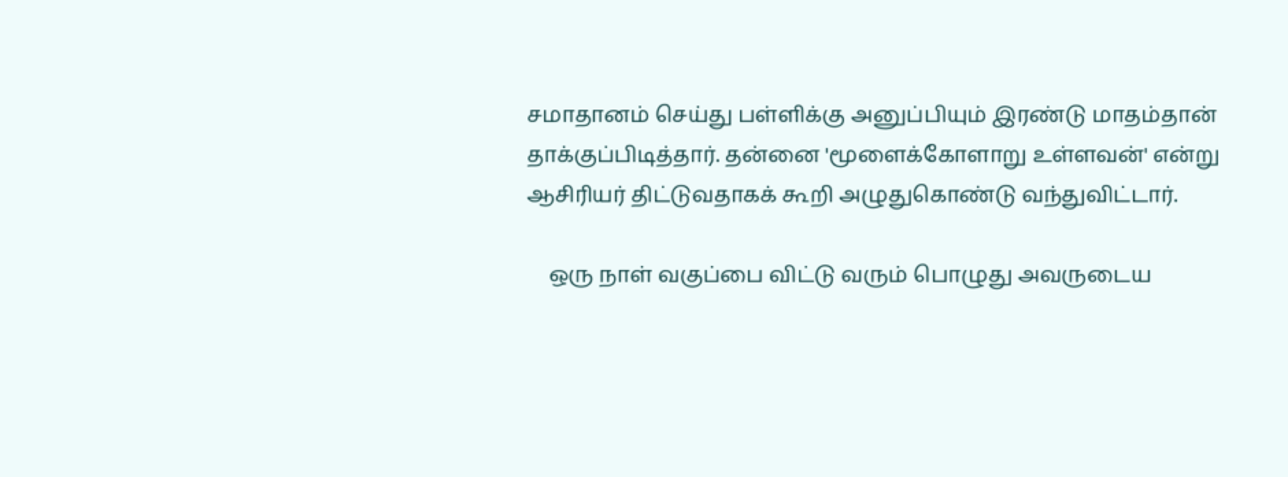சமாதானம் செய்து பள்ளிக்கு அனுப்பியும் இரண்டு மாதம்தான் தாக்குப்பிடித்தார். தன்னை 'மூளைக்கோளாறு உள்ளவன்' என்று ஆசிரியர் திட்டுவதாகக் கூறி அழுதுகொண்டு வந்துவிட்டார்.

    ஒரு நாள் வகுப்பை விட்டு வரும் பொழுது அவருடைய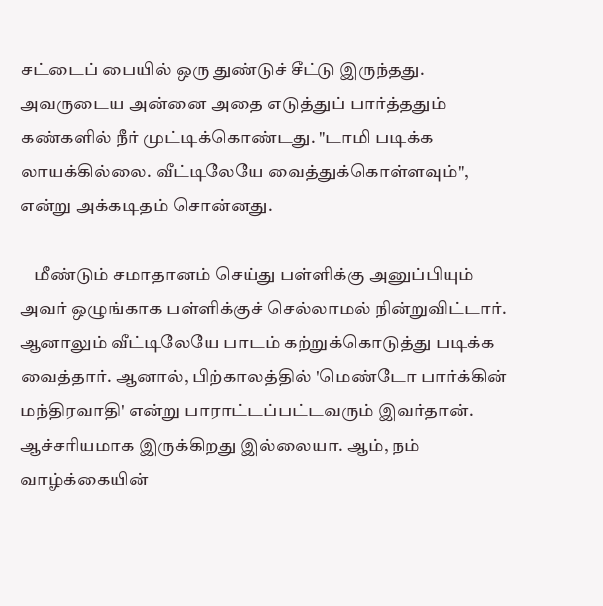சட்டைப் பையில் ஒரு துண்டுச் சீட்டு இருந்தது. அவருடைய அன்னை அதை எடுத்துப் பார்த்ததும் கண்களில் நீர் முட்டிக்கொண்டது. "டாமி படிக்க லாயக்கில்லை. வீட்டிலேயே வைத்துக்கொள்ளவும்", என்று அக்கடிதம் சொன்னது.

    மீண்டும் சமாதானம் செய்து பள்ளிக்கு அனுப்பியும் அவர் ஒழுங்காக பள்ளிக்குச் செல்லாமல் நின்றுவிட்டார். ஆனாலும் வீட்டிலேயே பாடம் கற்றுக்கொடுத்து படிக்க வைத்தார். ஆனால், பிற்காலத்தில் 'மெண்டோ பார்க்கின் மந்திரவாதி' என்று பாராட்டப்பட்டவரும் இவர்தான். ஆச்சரியமாக இருக்கிறது இல்லையா. ஆம், நம் வாழ்க்கையின்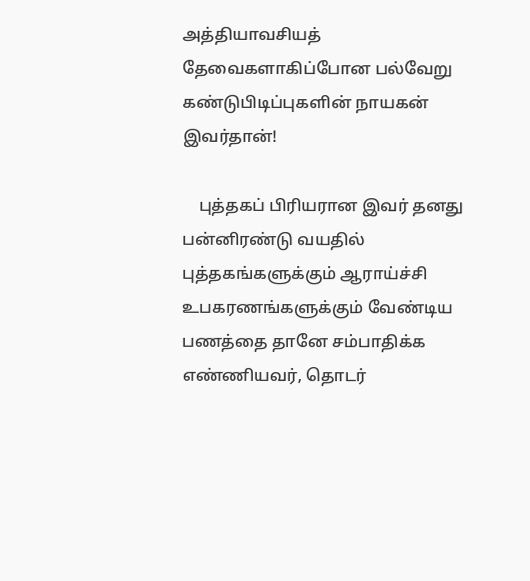அத்தியாவசியத் தேவைகளாகிப்போன பல்வேறு கண்டுபிடிப்புகளின் நாயகன் இவர்தான்!

    புத்தகப் பிரியரான இவர் தனது பன்னிரண்டு வயதில் புத்தகங்களுக்கும் ஆராய்ச்சி உபகரணங்களுக்கும் வேண்டிய பணத்தை தானே சம்பாதிக்க எண்ணியவர், தொடர்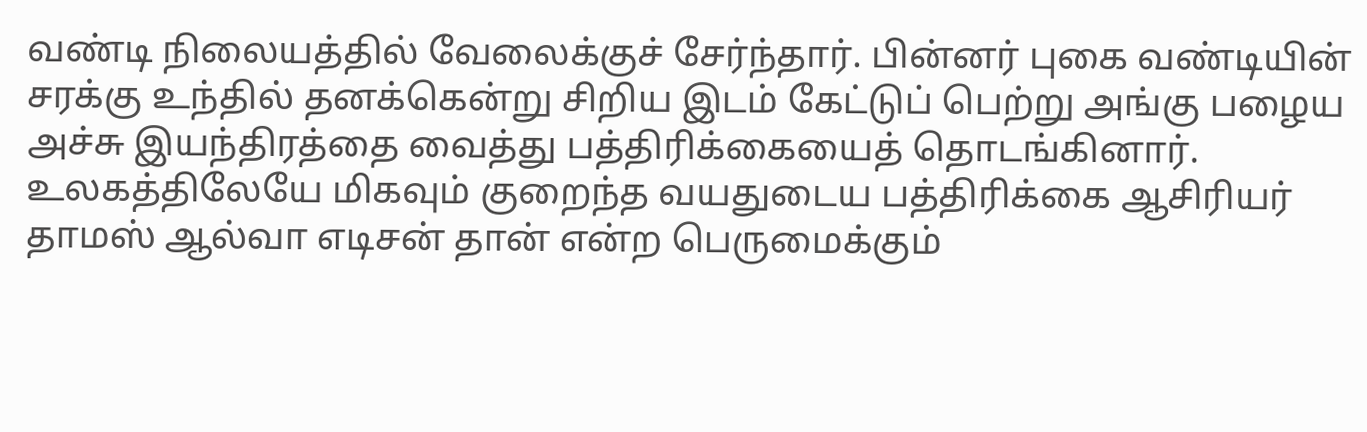வண்டி நிலையத்தில் வேலைக்குச் சேர்ந்தார். பின்னர் புகை வண்டியின் சரக்கு உந்தில் தனக்கென்று சிறிய இடம் கேட்டுப் பெற்று அங்கு பழைய அச்சு இயந்திரத்தை வைத்து பத்திரிக்கையைத் தொடங்கினார். உலகத்திலேயே மிகவும் குறைந்த வயதுடைய பத்திரிக்கை ஆசிரியர் தாமஸ் ஆல்வா எடிசன் தான் என்ற பெருமைக்கும்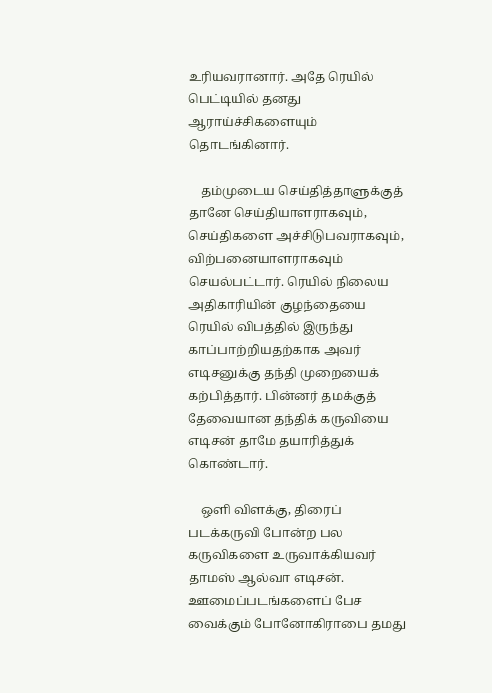உரியவரானார். அதே ரெயில் பெட்டியில் தனது ஆராய்ச்சிகளையும் தொடங்கினார்.

    தம்முடைய செய்தித்தாளுக்குத் தானே செய்தியாளராகவும், செய்திகளை அச்சிடுபவராகவும், விற்பனையாளராகவும் செயல்பட்டார். ரெயில் நிலைய அதிகாரியின் குழந்தையை ரெயில் விபத்தில் இருந்து காப்பாற்றியதற்காக அவர் எடிசனுக்கு தந்தி முறையைக் கற்பித்தார். பின்னர் தமக்குத் தேவையான தந்திக் கருவியை எடிசன் தாமே தயாரித்துக் கொண்டார்.

    ஒளி விளக்கு, திரைப் படக்கருவி போன்ற பல கருவிகளை உருவாக்கியவர் தாமஸ் ஆல்வா எடிசன். ஊமைப்படங்களைப் பேச வைக்கும் போனோகிராபை தமது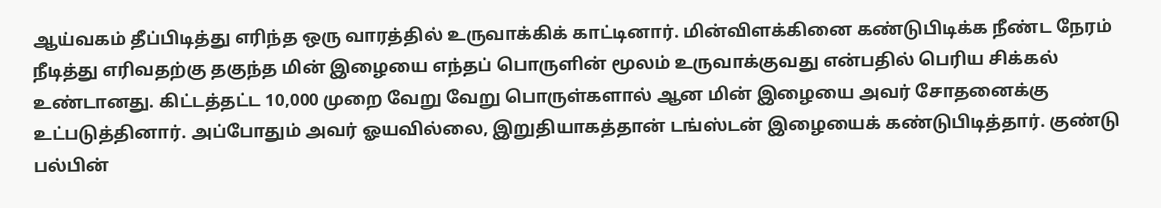ஆய்வகம் தீப்பிடித்து எரிந்த ஒரு வாரத்தில் உருவாக்கிக் காட்டினார். மின்விளக்கினை கண்டுபிடிக்க நீண்ட நேரம் நீடித்து எரிவதற்கு தகுந்த மின் இழையை எந்தப் பொருளின் மூலம் உருவாக்குவது என்பதில் பெரிய சிக்கல் உண்டானது. கிட்டத்தட்ட 10,000 முறை வேறு வேறு பொருள்களால் ஆன மின் இழையை அவர் சோதனைக்கு உட்படுத்தினார். அப்போதும் அவர் ஓயவில்லை, இறுதியாகத்தான் டங்ஸ்டன் இழையைக் கண்டுபிடித்தார். குண்டு பல்பின்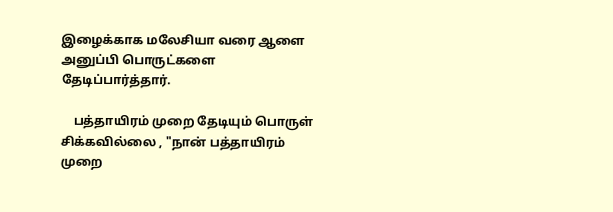இழைக்காக மலேசியா வரை ஆளை அனுப்பி பொருட்களை தேடிப்பார்த்தார்.

    பத்தாயிரம் முறை தேடியும் பொருள் சிக்கவில்லை , "நான் பத்தாயிரம் முறை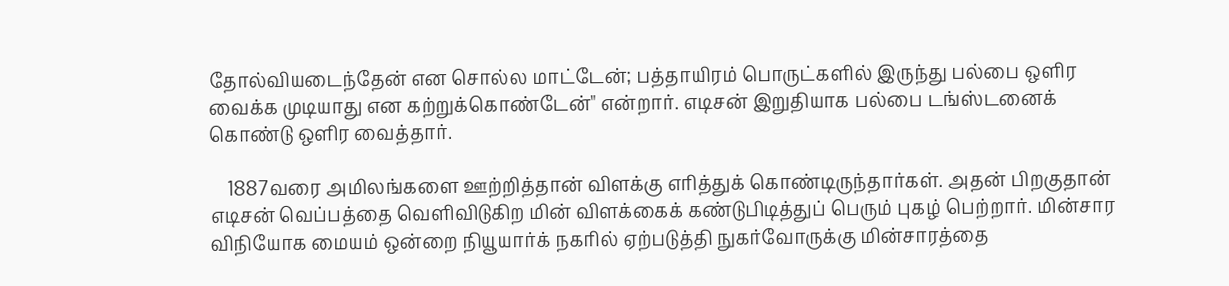தோல்வியடைந்தேன் என சொல்ல மாட்டேன்; பத்தாயிரம் பொருட்களில் இருந்து பல்பை ஒளிர வைக்க முடியாது என கற்றுக்கொண்டேன்" என்றார். எடிசன் இறுதியாக பல்பை டங்ஸ்டனைக் கொண்டு ஒளிர வைத்தார்.

    1887வரை அமிலங்களை ஊற்றித்தான் விளக்கு எரித்துக் கொண்டிருந்தார்கள். அதன் பிறகுதான் எடிசன் வெப்பத்தை வெளிவிடுகிற மின் விளக்கைக் கண்டுபிடித்துப் பெரும் புகழ் பெற்றார். மின்சார விநியோக மையம் ஒன்றை நியூயார்க் நகரில் ஏற்படுத்தி நுகர்வோருக்கு மின்சாரத்தை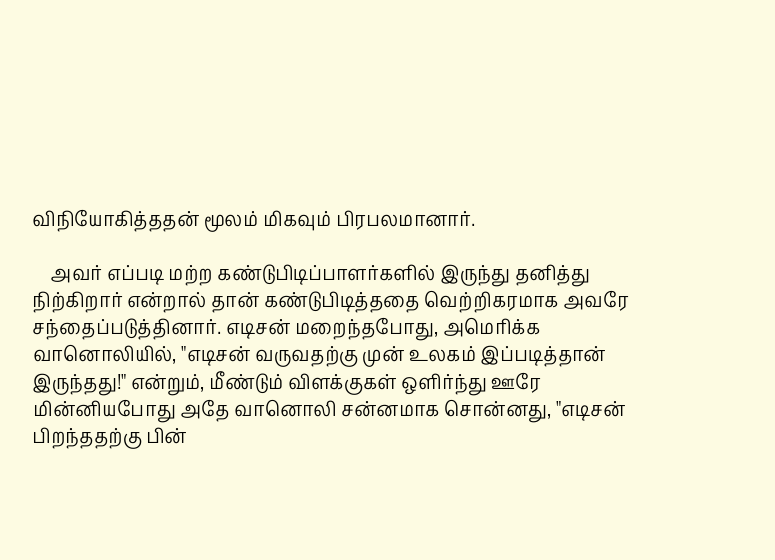விநியோகித்ததன் மூலம் மிகவும் பிரபலமானார்.

    அவர் எப்படி மற்ற கண்டுபிடிப்பாளர்களில் இருந்து தனித்து நிற்கிறார் என்றால் தான் கண்டுபிடித்ததை வெற்றிகரமாக அவரே சந்தைப்படுத்தினார். எடிசன் மறைந்தபோது, அமெரிக்க வானொலியில், "எடிசன் வருவதற்கு முன் உலகம் இப்படித்தான் இருந்தது!" என்றும், மீண்டும் விளக்குகள் ஒளிர்ந்து ஊரே மின்னியபோது அதே வானொலி சன்னமாக சொன்னது, "எடிசன் பிறந்ததற்கு பின்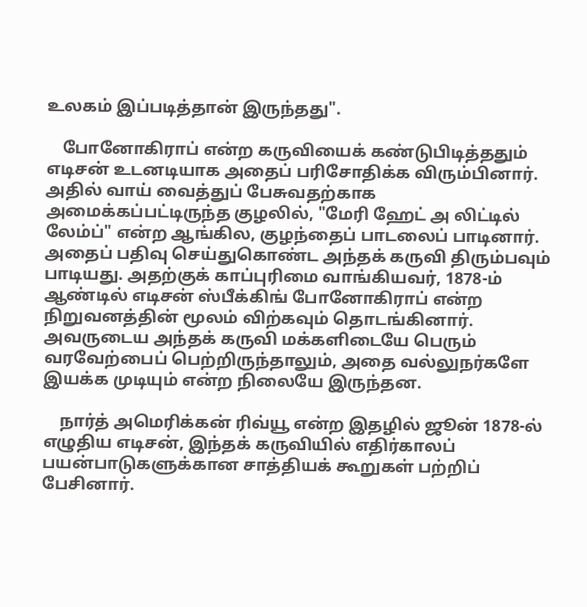உலகம் இப்படித்தான் இருந்தது".

    போனோகிராப் என்ற கருவியைக் கண்டுபிடித்ததும் எடிசன் உடனடியாக அதைப் பரிசோதிக்க விரும்பினார். அதில் வாய் வைத்துப் பேசுவதற்காக அமைக்கப்பட்டிருந்த குழலில், "மேரி ஹேட் அ லிட்டில் லேம்ப்" என்ற ஆங்கில, குழந்தைப் பாடலைப் பாடினார். அதைப் பதிவு செய்துகொண்ட அந்தக் கருவி திரும்பவும் பாடியது. அதற்குக் காப்புரிமை வாங்கியவர், 1878-ம் ஆண்டில் எடிசன் ஸ்பீக்கிங் போனோகிராப் என்ற நிறுவனத்தின் மூலம் விற்கவும் தொடங்கினார். அவருடைய அந்தக் கருவி மக்களிடையே பெரும் வரவேற்பைப் பெற்றிருந்தாலும், அதை வல்லுநர்களே இயக்க முடியும் என்ற நிலையே இருந்தன.

    நார்த் அமெரிக்கன் ரிவ்யூ என்ற இதழில் ஜூன் 1878-ல் எழுதிய எடிசன், இந்தக் கருவியில் எதிர்காலப் பயன்பாடுகளுக்கான சாத்தியக் கூறுகள் பற்றிப் பேசினார்.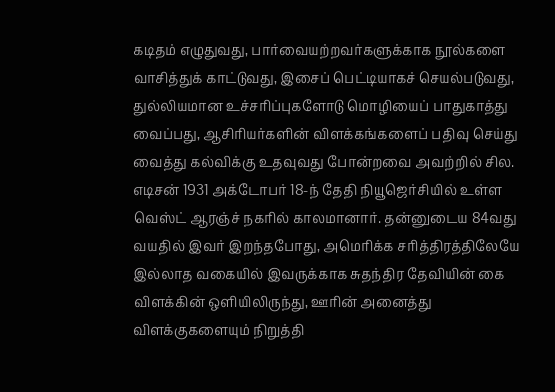கடிதம் எழுதுவது, பார்வையற்றவர்களுக்காக நூல்களை வாசித்துக் காட்டுவது, இசைப் பெட்டியாகச் செயல்படுவது, துல்லியமான உச்சரிப்புகளோடு மொழியைப் பாதுகாத்து வைப்பது, ஆசிரியர்களின் விளக்கங்களைப் பதிவு செய்து வைத்து கல்விக்கு உதவுவது போன்றவை அவற்றில் சில. எடிசன் 1931 அக்டோபர் 18-ந் தேதி நியூஜெர்சியில் உள்ள வெஸ்ட் ஆரஞ்ச் நகரில் காலமானார். தன்னுடைய 84வது வயதில் இவர் இறந்தபோது, அமெரிக்க சரித்திரத்திலேயே இல்லாத வகையில் இவருக்காக சுதந்திர தேவியின் கை விளக்கின் ஒளியிலிருந்து, ஊரின் அனைத்து விளக்குகளையும் நிறுத்தி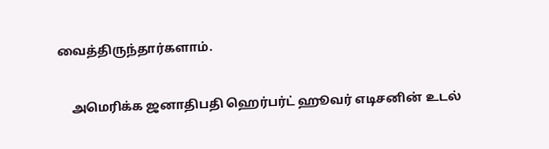வைத்திருந்தார்களாம்.

    அமெரிக்க ஜனாதிபதி ஹெர்பர்ட் ஹூவர் எடிசனின் உடல்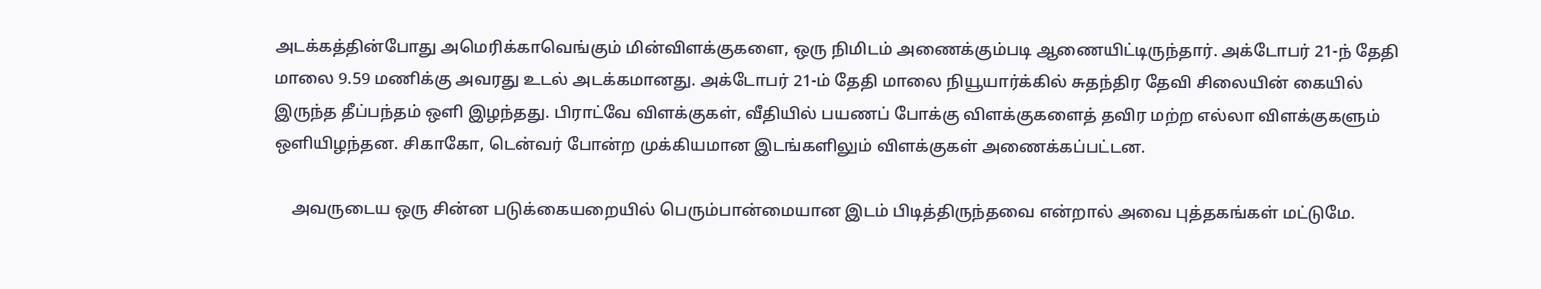அடக்கத்தின்போது அமெரிக்காவெங்கும் மின்விளக்குகளை, ஒரு நிமிடம் அணைக்கும்படி ஆணையிட்டிருந்தார். அக்டோபர் 21-ந் தேதி மாலை 9.59 மணிக்கு அவரது உடல் அடக்கமானது. அக்டோபர் 21-ம் தேதி மாலை நியூயார்க்கில் சுதந்திர தேவி சிலையின் கையில் இருந்த தீப்பந்தம் ஒளி இழந்தது. பிராட்வே விளக்குகள், வீதியில் பயணப் போக்கு விளக்குகளைத் தவிர மற்ற எல்லா விளக்குகளும் ஒளியிழந்தன. சிகாகோ, டென்வர் போன்ற முக்கியமான இடங்களிலும் விளக்குகள் அணைக்கப்பட்டன.

    அவருடைய ஒரு சின்ன படுக்கையறையில் பெரும்பான்மையான இடம் பிடித்திருந்தவை என்றால் அவை புத்தகங்கள் மட்டுமே.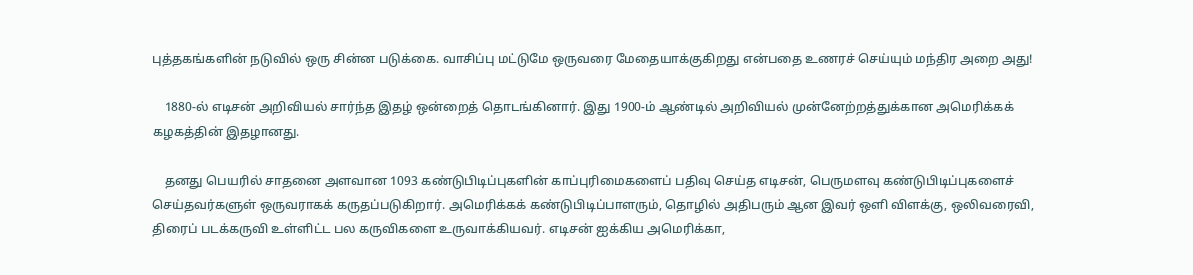புத்தகங்களின் நடுவில் ஒரு சின்ன படுக்கை. வாசிப்பு மட்டுமே ஒருவரை மேதையாக்குகிறது என்பதை உணரச் செய்யும் மந்திர அறை அது!

    1880-ல் எடிசன் அறிவியல் சார்ந்த இதழ் ஒன்றைத் தொடங்கினார். இது 1900-ம் ஆண்டில் அறிவியல் முன்னேற்றத்துக்கான அமெரிக்கக் கழகத்தின் இதழானது.

    தனது பெயரில் சாதனை அளவான 1093 கண்டுபிடிப்புகளின் காப்புரிமைகளைப் பதிவு செய்த எடிசன், பெருமளவு கண்டுபிடிப்புகளைச் செய்தவர்களுள் ஒருவராகக் கருதப்படுகிறார். அமெரிக்கக் கண்டுபிடிப்பாளரும், தொழில் அதிபரும் ஆன இவர் ஒளி விளக்கு, ஒலிவரைவி, திரைப் படக்கருவி உள்ளிட்ட பல கருவிகளை உருவாக்கியவர். எடிசன் ஐக்கிய அமெரிக்கா,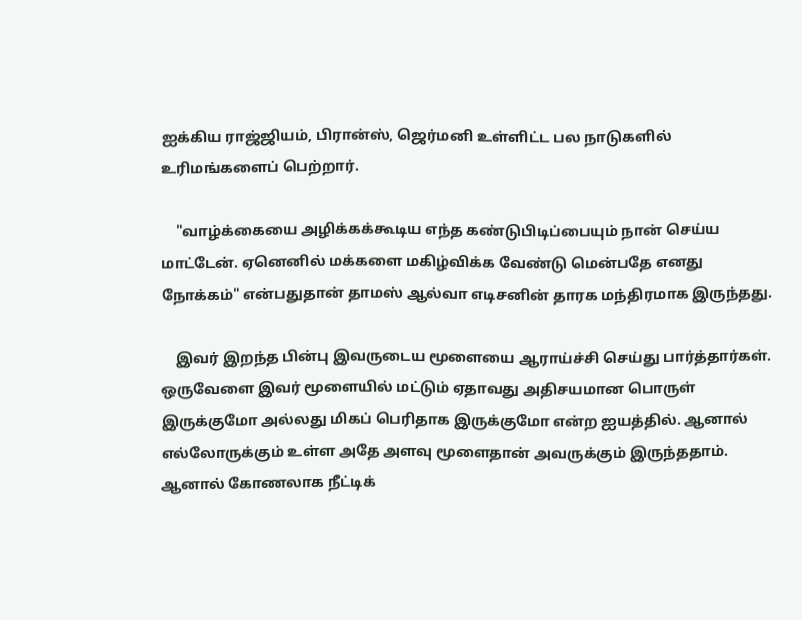ஐக்கிய ராஜ்ஜியம், பிரான்ஸ், ஜெர்மனி உள்ளிட்ட பல நாடுகளில் உரிமங்களைப் பெற்றார்.

    "வாழ்க்கையை அழிக்கக்கூடிய எந்த கண்டுபிடிப்பையும் நான் செய்ய மாட்டேன். ஏனெனில் மக்களை மகிழ்விக்க வேண்டு மென்பதே எனது நோக்கம்" என்பதுதான் தாமஸ் ஆல்வா எடிசனின் தாரக மந்திரமாக இருந்தது.

    இவர் இறந்த பின்பு இவருடைய மூளையை ஆராய்ச்சி செய்து பார்த்தார்கள். ஒருவேளை இவர் மூளையில் மட்டும் ஏதாவது அதிசயமான பொருள் இருக்குமோ அல்லது மிகப் பெரிதாக இருக்குமோ என்ற ஐயத்தில். ஆனால் எல்லோருக்கும் உள்ள அதே அளவு மூளைதான் அவருக்கும் இருந்ததாம். ஆனால் கோணலாக நீட்டிக்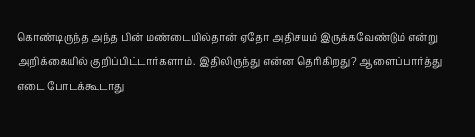கொண்டிருந்த அந்த பின் மண்டையில்தான் ஏதோ அதிசயம் இருக்கவேண்டும் என்று அறிக்கையில் குறிப்பிட்டார்களாம். இதிலிருந்து என்ன தெரிகிறது? ஆளைப்பார்த்து எடை போடக்கூடாது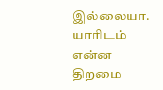இல்லையா. யாரிடம் என்ன திறமை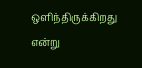ஒளிந்திருக்கிறது என்று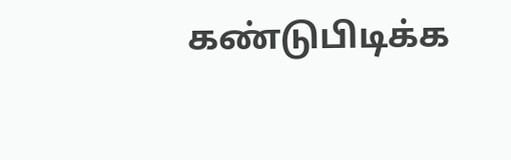கண்டுபிடிக்க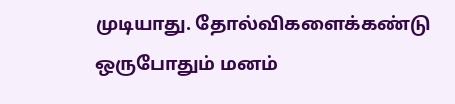முடியாது. தோல்விகளைக்கண்டு ஒருபோதும் மனம்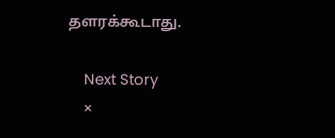தளரக்கூடாது.

    Next Story
    ×